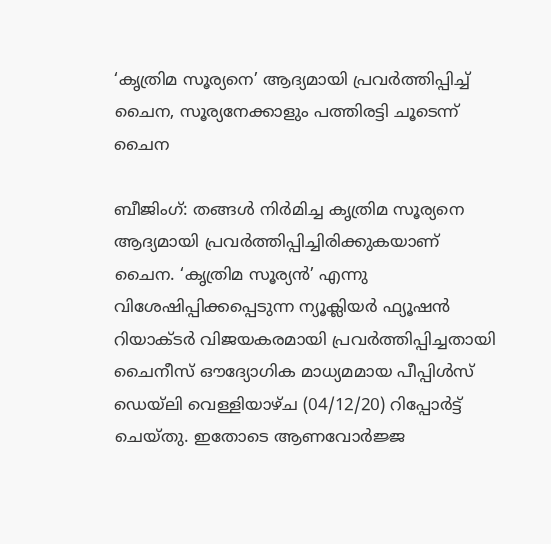‘കൃത്രിമ സൂര്യനെ’ ആദ്യമായി പ്രവർത്തിപ്പിച്ച് ചൈന, സൂര്യനേക്കാളും പത്തിരട്ടി ചൂടെന്ന് ചൈന

ബീജിംഗ്: തങ്ങൾ നിർമിച്ച കൃത്രിമ സൂര്യനെ ആദ്യമായി പ്രവർത്തിപ്പിച്ചിരിക്കുകയാണ് ചൈന. ‘കൃത്രിമ സൂര്യൻ’ എന്നു വിശേഷിപ്പിക്കപ്പെടുന്ന ന്യൂക്ലിയർ ഫ്യൂഷൻ റിയാക്ടർ വിജയകരമായി പ്രവർത്തിപ്പിച്ചതായി ചൈനീസ് ഔദ്യോഗിക മാധ്യമമായ പീപ്പിൾസ് ഡെയ്‌ലി വെള്ളിയാഴ്ച (04/12/20) റിപ്പോർട്ട് ചെയ്തു. ഇതോടെ ആണവോർജ്ജ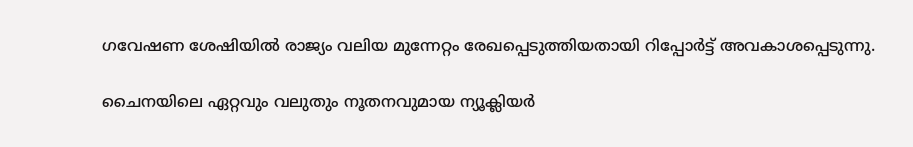ഗവേഷണ ശേഷിയിൽ രാജ്യം വലിയ മുന്നേറ്റം രേഖപ്പെടുത്തിയതായി റിപ്പോർട്ട് അവകാശപ്പെടുന്നു.

ചൈനയിലെ ഏറ്റവും വലുതും നൂതനവുമായ ന്യൂക്ലിയർ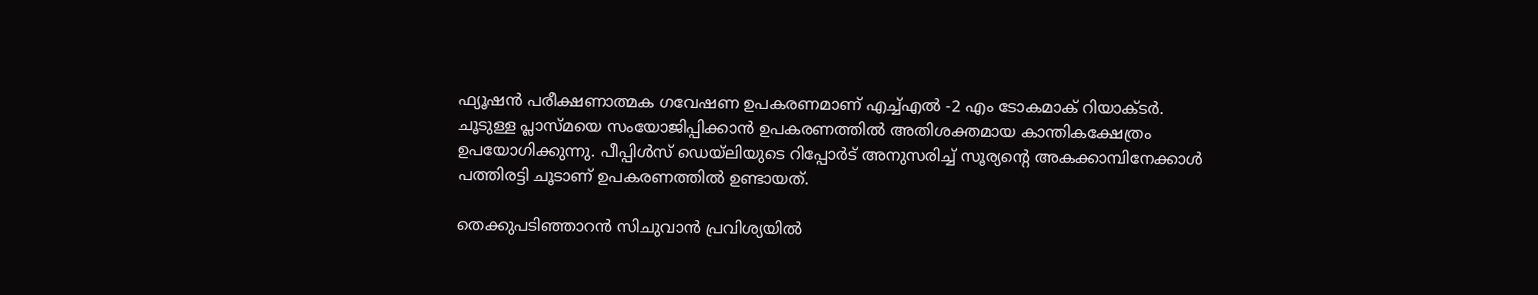ഫ്യൂഷൻ പരീക്ഷണാത്മക ഗവേഷണ ഉപകരണമാണ് എച്ച്എൽ -2 എം ടോകമാക് റിയാക്ടർ.
ചൂടുള്ള പ്ലാസ്മയെ സംയോജിപ്പിക്കാൻ ഉപകരണത്തിൽ അതിശക്തമായ കാന്തികക്ഷേത്രം ഉപയോഗിക്കുന്നു. പീപ്പിൾസ് ഡെയ്‌ലിയുടെ റിപ്പോർട് അനുസരിച്ച് സൂര്യന്റെ അകക്കാമ്പിനേക്കാൾ പത്തിരട്ടി ചൂടാണ് ഉപകരണത്തിൽ ഉണ്ടായത്.

തെക്കുപടിഞ്ഞാറൻ സിചുവാൻ പ്രവിശ്യയിൽ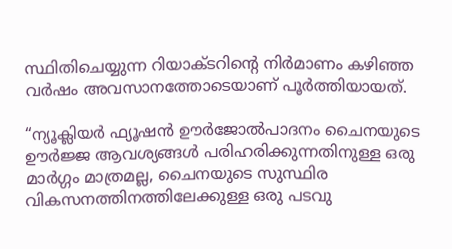സ്ഥിതിചെയ്യുന്ന റിയാക്ടറിന്റെ നിർമാണം കഴിഞ്ഞ വർഷം അവസാനത്തോടെയാണ് പൂർത്തിയായത്.

“ന്യൂക്ലിയർ ഫ്യൂഷൻ ഊർജോൽപാദനം ചൈനയുടെ ഊർജ്ജ ആവശ്യങ്ങൾ പരിഹരിക്കുന്നതിനുള്ള ഒരു മാർഗ്ഗം മാത്രമല്ല, ചൈനയുടെ സുസ്ഥിര വികസനത്തിനത്തിലേക്കുള്ള ഒരു പടവു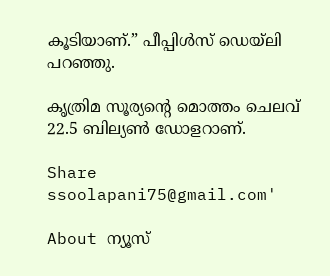കൂടിയാണ്.” പീപ്പിൾസ് ഡെയ്‌ലി പറഞ്ഞു.

കൃത്രിമ സൂര്യന്റെ മൊത്തം ചെലവ് 22.5 ബില്യൺ ഡോളറാണ്.

Share
ssoolapani75@gmail.com'

About ന്യൂസ്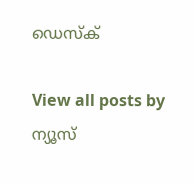ഡെസ്ക്

View all posts by ന്യൂസ്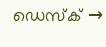ഡെസ്ക് →